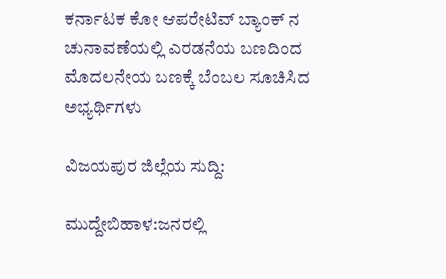ಕರ್ನಾಟಕ ಕೋ ಆಪರೇಟಿವ್ ಬ್ಯಾಂಕ್ ನ ಚುನಾವಣೆಯಲ್ಲಿ ಎರಡನೆಯ ಬಣದಿಂದ ಮೊದಲನೇಯ ಬಣಕ್ಕೆ ಬೆಂಬಲ ಸೂಚಿಸಿದ ಅಭ್ಯರ್ಥಿಗಳು

ವಿಜಯಪುರ ಜಿಲ್ಲೆಯ ಸುದ್ದಿ:

ಮುದ್ದೇಬಿಹಾಳ:ಜನರಲ್ಲಿ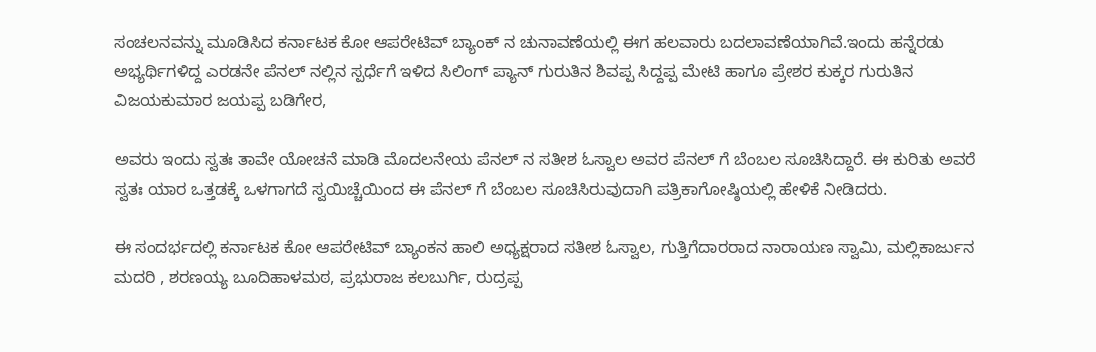ಸಂಚಲನವನ್ನು ಮೂಡಿಸಿದ ಕರ್ನಾಟಕ ಕೋ ಆಪರೇಟಿವ್ ಬ್ಯಾಂಕ್ ನ ಚುನಾವಣೆಯಲ್ಲಿ ಈಗ ಹಲವಾರು ಬದಲಾವಣೆಯಾಗಿವೆ.ಇಂದು ಹನ್ನೆರಡು ಅಭ್ಯರ್ಥಿಗಳಿದ್ದ ಎರಡನೇ ಪೆನಲ್ ನಲ್ಲಿನ ಸ್ಪರ್ಧೆಗೆ ಇಳಿದ ಸಿಲಿಂಗ್ ಪ್ಯಾನ್ ಗುರುತಿನ ಶಿವಪ್ಪ ಸಿದ್ದಪ್ಪ ಮೇಟಿ ಹಾಗೂ ಪ್ರೇಶರ ಕುಕ್ಕರ ಗುರುತಿನ ವಿಜಯಕುಮಾರ ಜಯಪ್ಪ ಬಡಿಗೇರ,

ಅವರು ಇಂದು ಸ್ವತಃ ತಾವೇ ಯೋಚನೆ ಮಾಡಿ ಮೊದಲನೇಯ ಪೆನಲ್ ನ ಸತೀಶ ಓಸ್ವಾಲ ಅವರ ಪೆನಲ್ ಗೆ ಬೆಂಬಲ ಸೂಚಿಸಿದ್ದಾರೆ. ಈ ಕುರಿತು ಅವರೆ ಸ್ವತಃ ಯಾರ ಒತ್ತಡಕ್ಕೆ ಒಳಗಾಗದೆ ಸ್ವಯಿಚ್ಚೆಯಿಂದ ಈ ಪೆನಲ್ ಗೆ ಬೆಂಬಲ ಸೂಚಿಸಿರುವುದಾಗಿ ಪತ್ರಿಕಾಗೋಷ್ಠಿಯಲ್ಲಿ ಹೇಳಿಕೆ ನೀಡಿದರು.

ಈ ಸಂದರ್ಭದಲ್ಲಿ ಕರ್ನಾಟಕ ಕೋ ಆಪರೇಟಿವ್ ಬ್ಯಾಂಕನ ಹಾಲಿ ಅಧ್ಯಕ್ಷರಾದ ಸತೀಶ ಓಸ್ವಾಲ, ಗುತ್ತಿಗೆದಾರರಾದ ನಾರಾಯಣ ಸ್ವಾಮಿ, ಮಲ್ಲಿಕಾರ್ಜುನ ಮದರಿ , ಶರಣಯ್ಯ ಬೂದಿಹಾಳಮಠ, ಪ್ರಭುರಾಜ ಕಲಬುರ್ಗಿ, ರುದ್ರಪ್ಪ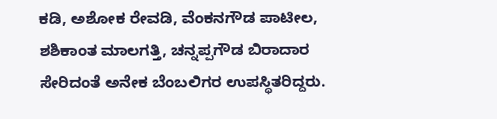ಕಡಿ, ಅಶೋಕ ರೇವಡಿ, ವೆಂಕನಗೌಡ ಪಾಟೀಲ, ಶಶಿಕಾಂತ ಮಾಲಗತ್ತಿ, ಚನ್ನಪ್ಪಗೌಡ ಬಿರಾದಾರ ಸೇರಿದಂತೆ ಅನೇಕ ಬೆಂಬಲಿಗರ ಉಪಸ್ಥಿತರಿದ್ದರು.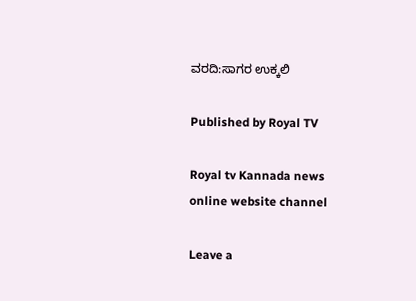ವರದಿ:ಸಾಗರ ಉಕ್ಕಲಿ

Published by Royal TV

Royal tv Kannada news online website channel

Leave a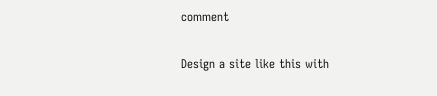comment

Design a site like this with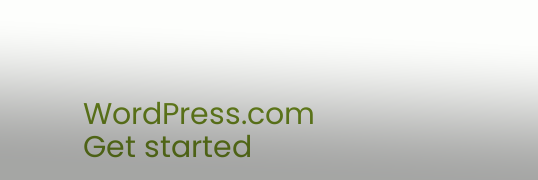WordPress.com
Get started